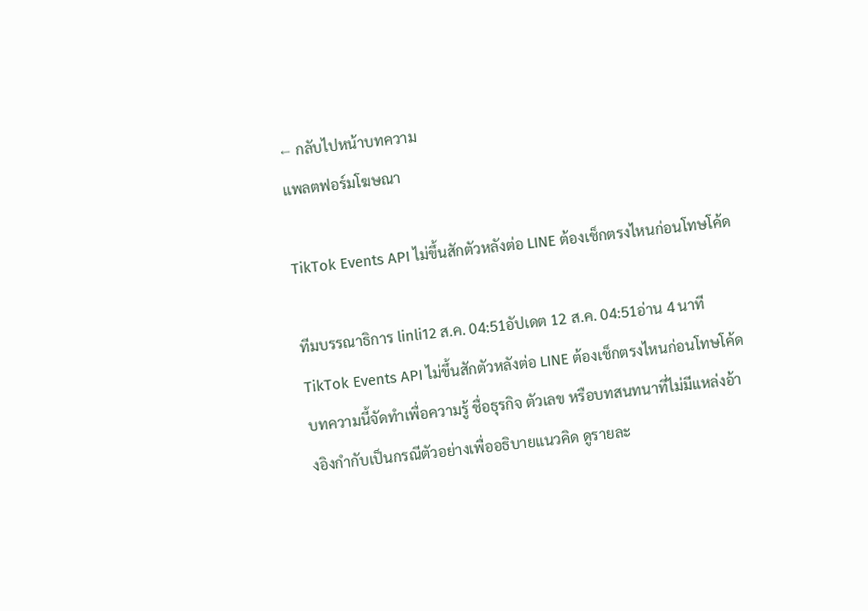← กลับไปหน้าบทความ
แพลตฟอร์มโฆษณา

TikTok Events API ไม่ขึ้นสักตัวหลังต่อ LINE ต้องเช็กตรงไหนก่อนโทษโค้ด

ทีมบรรณาธิการ linli12 ส.ค. 04:51อัปเดต 12 ส.ค. 04:51อ่าน 4 นาที
TikTok Events API ไม่ขึ้นสักตัวหลังต่อ LINE ต้องเช็กตรงไหนก่อนโทษโค้ด
บทความนี้จัดทำเพื่อความรู้ ชื่อธุรกิจ ตัวเลข หรือบทสนทนาที่ไม่มีแหล่งอ้างอิงกำกับเป็นกรณีตัวอย่างเพื่ออธิบายแนวคิด ดูรายละ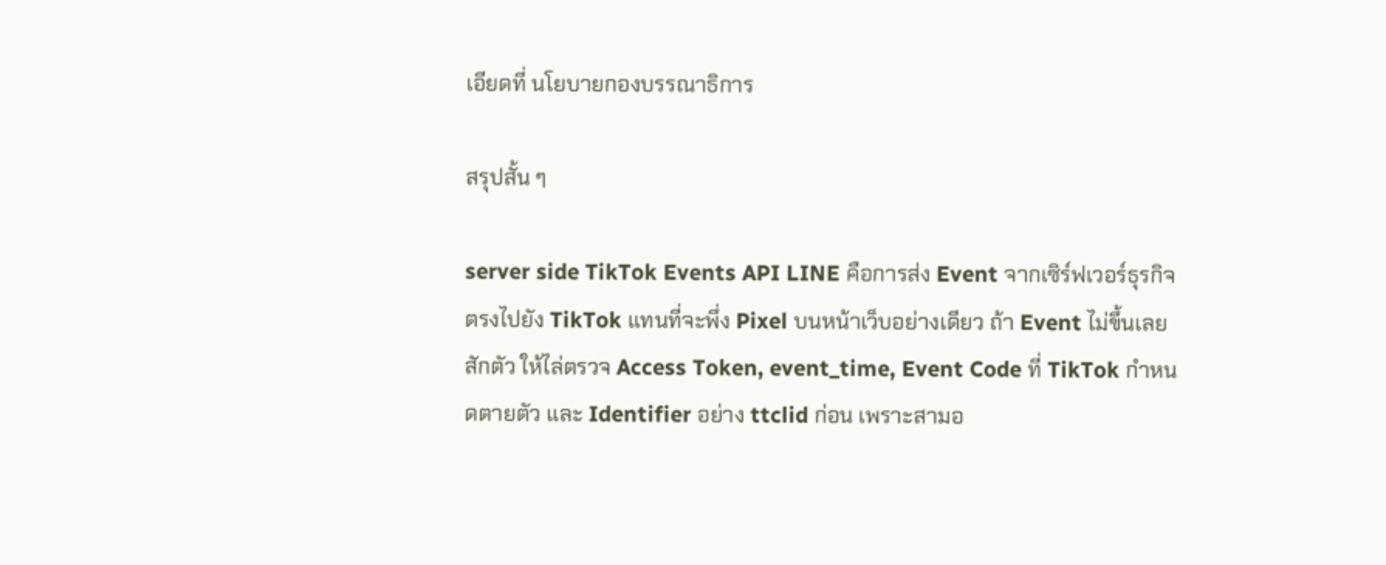เอียดที่ นโยบายกองบรรณาธิการ

สรุปสั้น ๆ

server side TikTok Events API LINE คือการส่ง Event จากเซิร์ฟเวอร์ธุรกิจตรงไปยัง TikTok แทนที่จะพึ่ง Pixel บนหน้าเว็บอย่างเดียว ถ้า Event ไม่ขึ้นเลยสักตัว ให้ไล่ตรวจ Access Token, event_time, Event Code ที่ TikTok กำหนดตายตัว และ Identifier อย่าง ttclid ก่อน เพราะสามอ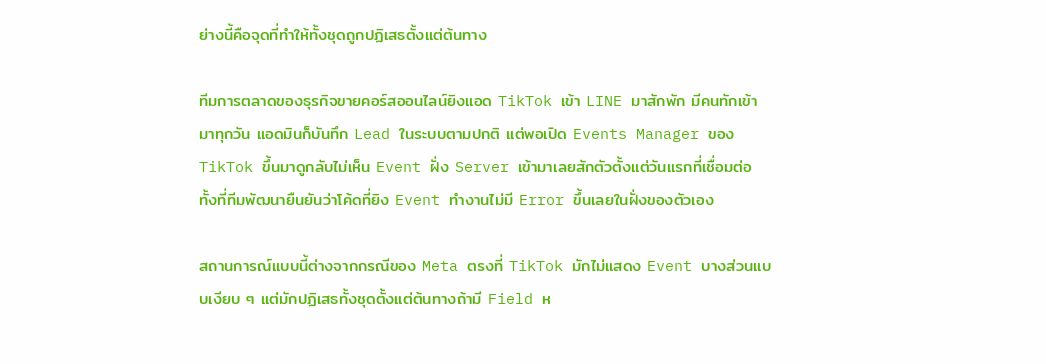ย่างนี้คือจุดที่ทำให้ทั้งชุดถูกปฏิเสธตั้งแต่ต้นทาง

ทีมการตลาดของธุรกิจขายคอร์สออนไลน์ยิงแอด TikTok เข้า LINE มาสักพัก มีคนทักเข้ามาทุกวัน แอดมินก็บันทึก Lead ในระบบตามปกติ แต่พอเปิด Events Manager ของ TikTok ขึ้นมาดูกลับไม่เห็น Event ฝั่ง Server เข้ามาเลยสักตัวตั้งแต่วันแรกที่เชื่อมต่อ ทั้งที่ทีมพัฒนายืนยันว่าโค้ดที่ยิง Event ทำงานไม่มี Error ขึ้นเลยในฝั่งของตัวเอง

สถานการณ์แบบนี้ต่างจากกรณีของ Meta ตรงที่ TikTok มักไม่แสดง Event บางส่วนแบบเงียบ ๆ แต่มักปฏิเสธทั้งชุดตั้งแต่ต้นทางถ้ามี Field ห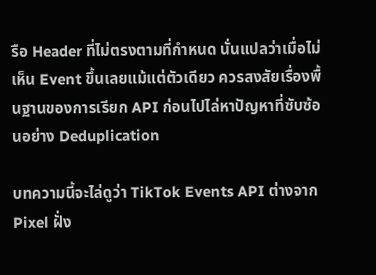รือ Header ที่ไม่ตรงตามที่กำหนด นั่นแปลว่าเมื่อไม่เห็น Event ขึ้นเลยแม้แต่ตัวเดียว ควรสงสัยเรื่องพื้นฐานของการเรียก API ก่อนไปไล่หาปัญหาที่ซับซ้อนอย่าง Deduplication

บทความนี้จะไล่ดูว่า TikTok Events API ต่างจาก Pixel ฝั่ง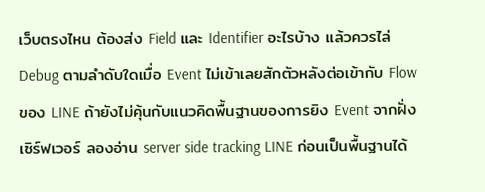เว็บตรงไหน ต้องส่ง Field และ Identifier อะไรบ้าง แล้วควรไล่ Debug ตามลำดับใดเมื่อ Event ไม่เข้าเลยสักตัวหลังต่อเข้ากับ Flow ของ LINE ถ้ายังไม่คุ้นกับแนวคิดพื้นฐานของการยิง Event จากฝั่งเซิร์ฟเวอร์ ลองอ่าน server side tracking LINE ก่อนเป็นพื้นฐานได้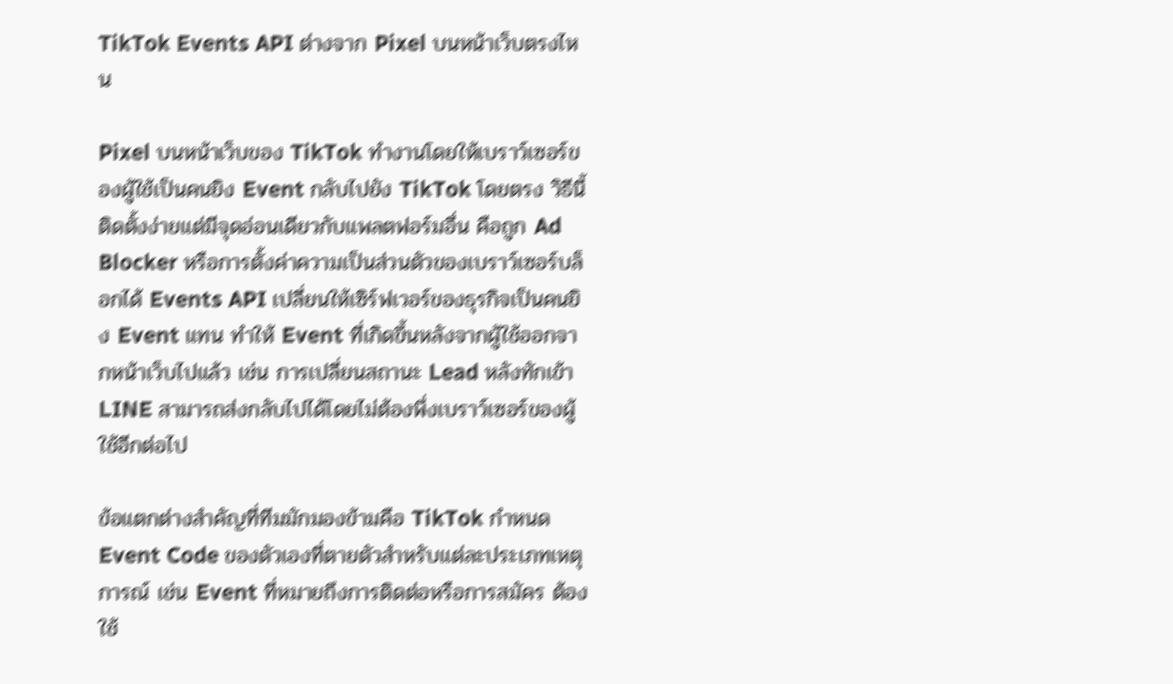TikTok Events API ต่างจาก Pixel บนหน้าเว็บตรงไหน

Pixel บนหน้าเว็บของ TikTok ทำงานโดยให้เบราว์เซอร์ของผู้ใช้เป็นคนยิง Event กลับไปยัง TikTok โดยตรง วิธีนี้ติดตั้งง่ายแต่มีจุดอ่อนเดียวกับแพลตฟอร์มอื่น คือถูก Ad Blocker หรือการตั้งค่าความเป็นส่วนตัวของเบราว์เซอร์บล็อกได้ Events API เปลี่ยนให้เซิร์ฟเวอร์ของธุรกิจเป็นคนยิง Event แทน ทำให้ Event ที่เกิดขึ้นหลังจากผู้ใช้ออกจากหน้าเว็บไปแล้ว เช่น การเปลี่ยนสถานะ Lead หลังทักเข้า LINE สามารถส่งกลับไปได้โดยไม่ต้องพึ่งเบราว์เซอร์ของผู้ใช้อีกต่อไป

ข้อแตกต่างสำคัญที่ทีมมักมองข้ามคือ TikTok กำหนด Event Code ของตัวเองที่ตายตัวสำหรับแต่ละประเภทเหตุการณ์ เช่น Event ที่หมายถึงการติดต่อหรือการสมัคร ต้องใช้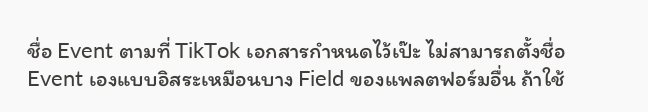ชื่อ Event ตามที่ TikTok เอกสารกำหนดไว้เป๊ะ ไม่สามารถตั้งชื่อ Event เองแบบอิสระเหมือนบาง Field ของแพลตฟอร์มอื่น ถ้าใช้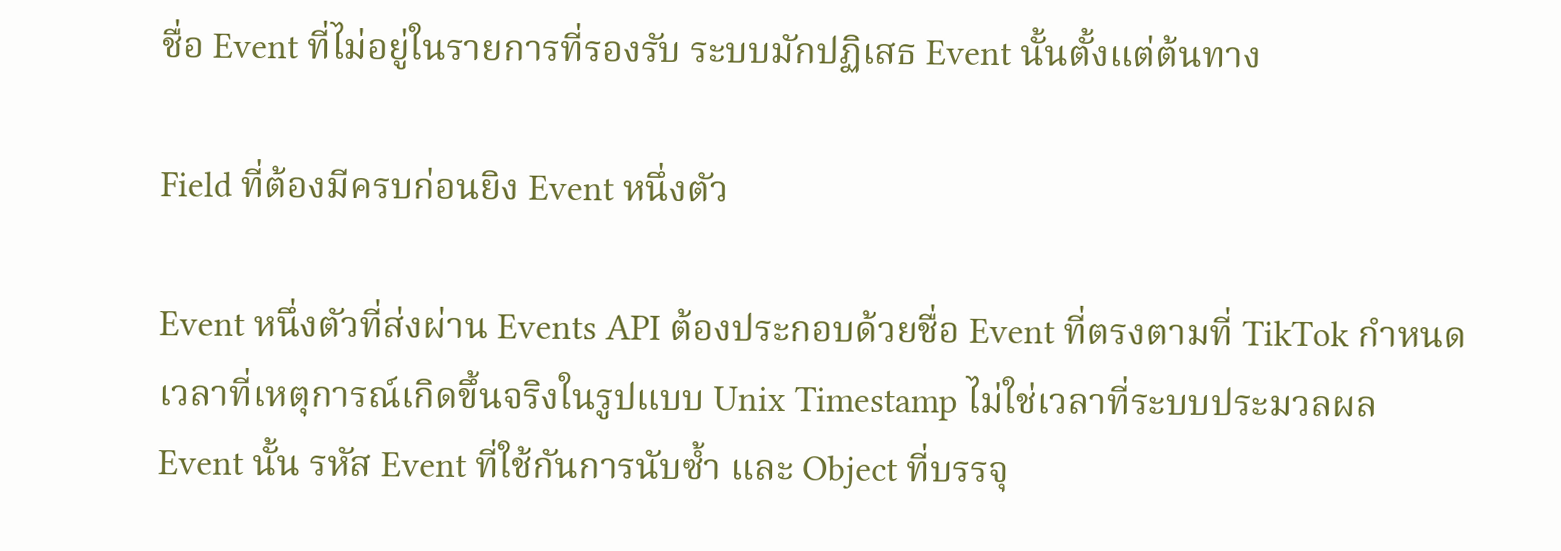ชื่อ Event ที่ไม่อยู่ในรายการที่รองรับ ระบบมักปฏิเสธ Event นั้นตั้งแต่ต้นทาง

Field ที่ต้องมีครบก่อนยิง Event หนึ่งตัว

Event หนึ่งตัวที่ส่งผ่าน Events API ต้องประกอบด้วยชื่อ Event ที่ตรงตามที่ TikTok กำหนด เวลาที่เหตุการณ์เกิดขึ้นจริงในรูปแบบ Unix Timestamp ไม่ใช่เวลาที่ระบบประมวลผล Event นั้น รหัส Event ที่ใช้กันการนับซ้ำ และ Object ที่บรรจุ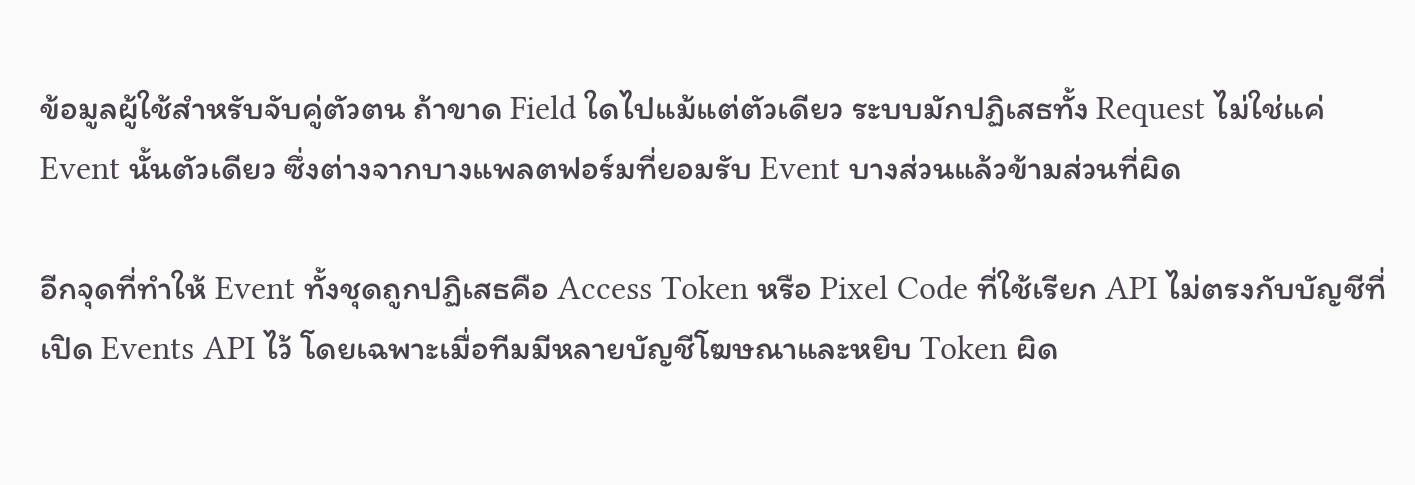ข้อมูลผู้ใช้สำหรับจับคู่ตัวตน ถ้าขาด Field ใดไปแม้แต่ตัวเดียว ระบบมักปฏิเสธทั้ง Request ไม่ใช่แค่ Event นั้นตัวเดียว ซึ่งต่างจากบางแพลตฟอร์มที่ยอมรับ Event บางส่วนแล้วข้ามส่วนที่ผิด

อีกจุดที่ทำให้ Event ทั้งชุดถูกปฏิเสธคือ Access Token หรือ Pixel Code ที่ใช้เรียก API ไม่ตรงกับบัญชีที่เปิด Events API ไว้ โดยเฉพาะเมื่อทีมมีหลายบัญชีโฆษณาและหยิบ Token ผิด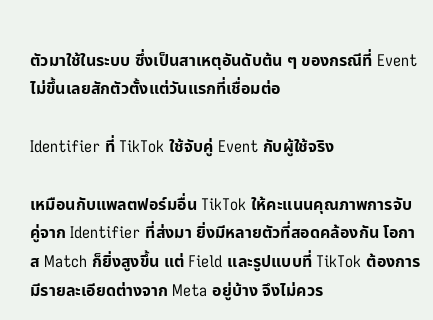ตัวมาใช้ในระบบ ซึ่งเป็นสาเหตุอันดับต้น ๆ ของกรณีที่ Event ไม่ขึ้นเลยสักตัวตั้งแต่วันแรกที่เชื่อมต่อ

Identifier ที่ TikTok ใช้จับคู่ Event กับผู้ใช้จริง

เหมือนกับแพลตฟอร์มอื่น TikTok ให้คะแนนคุณภาพการจับคู่จาก Identifier ที่ส่งมา ยิ่งมีหลายตัวที่สอดคล้องกัน โอกาส Match ก็ยิ่งสูงขึ้น แต่ Field และรูปแบบที่ TikTok ต้องการมีรายละเอียดต่างจาก Meta อยู่บ้าง จึงไม่ควร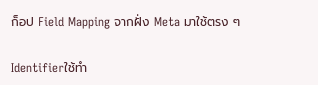ก็อป Field Mapping จากฝั่ง Meta มาใช้ตรง ๆ

Identifierใช้ทำ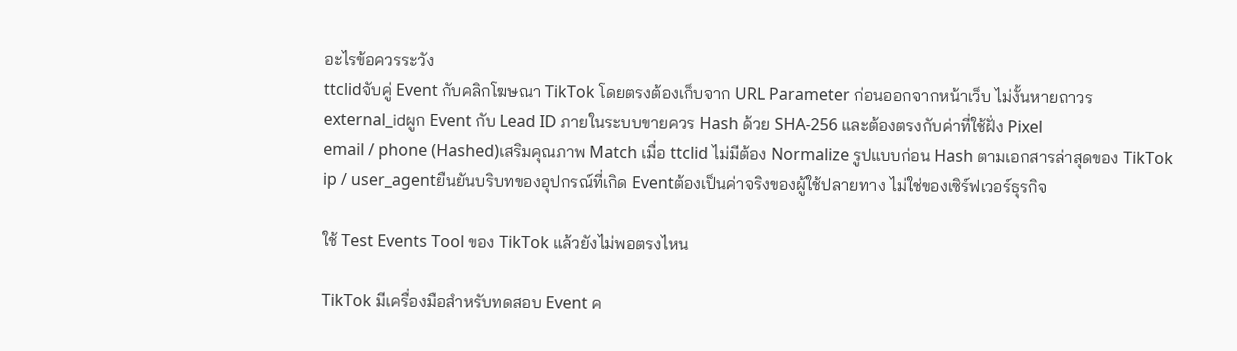อะไรข้อควรระวัง
ttclidจับคู่ Event กับคลิกโฆษณา TikTok โดยตรงต้องเก็บจาก URL Parameter ก่อนออกจากหน้าเว็บ ไม่งั้นหายถาวร
external_idผูก Event กับ Lead ID ภายในระบบขายควร Hash ด้วย SHA-256 และต้องตรงกับค่าที่ใช้ฝั่ง Pixel
email / phone (Hashed)เสริมคุณภาพ Match เมื่อ ttclid ไม่มีต้อง Normalize รูปแบบก่อน Hash ตามเอกสารล่าสุดของ TikTok
ip / user_agentยืนยันบริบทของอุปกรณ์ที่เกิด Eventต้องเป็นค่าจริงของผู้ใช้ปลายทาง ไม่ใช่ของเซิร์ฟเวอร์ธุรกิจ

ใช้ Test Events Tool ของ TikTok แล้วยังไม่พอตรงไหน

TikTok มีเครื่องมือสำหรับทดสอบ Event ค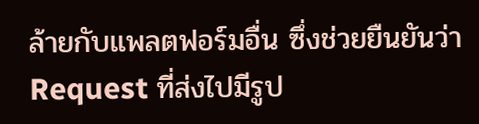ล้ายกับแพลตฟอร์มอื่น ซึ่งช่วยยืนยันว่า Request ที่ส่งไปมีรูป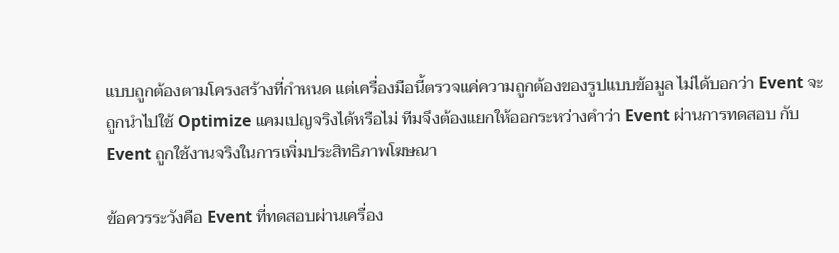แบบถูกต้องตามโครงสร้างที่กำหนด แต่เครื่องมือนี้ตรวจแค่ความถูกต้องของรูปแบบข้อมูล ไม่ได้บอกว่า Event จะถูกนำไปใช้ Optimize แคมเปญจริงได้หรือไม่ ทีมจึงต้องแยกให้ออกระหว่างคำว่า Event ผ่านการทดสอบ กับ Event ถูกใช้งานจริงในการเพิ่มประสิทธิภาพโฆษณา

ข้อควรระวังคือ Event ที่ทดสอบผ่านเครื่อง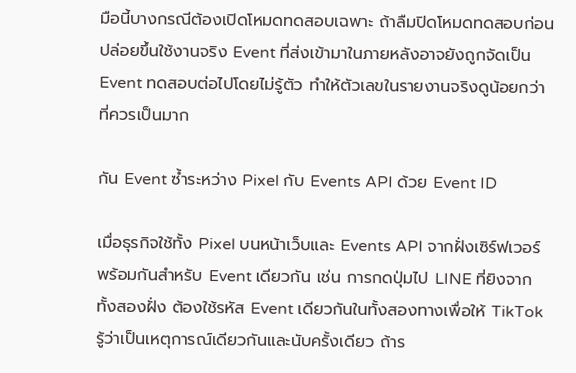มือนี้บางกรณีต้องเปิดโหมดทดสอบเฉพาะ ถ้าลืมปิดโหมดทดสอบก่อนปล่อยขึ้นใช้งานจริง Event ที่ส่งเข้ามาในภายหลังอาจยังถูกจัดเป็น Event ทดสอบต่อไปโดยไม่รู้ตัว ทำให้ตัวเลขในรายงานจริงดูน้อยกว่าที่ควรเป็นมาก

กัน Event ซ้ำระหว่าง Pixel กับ Events API ด้วย Event ID

เมื่อธุรกิจใช้ทั้ง Pixel บนหน้าเว็บและ Events API จากฝั่งเซิร์ฟเวอร์พร้อมกันสำหรับ Event เดียวกัน เช่น การกดปุ่มไป LINE ที่ยิงจากทั้งสองฝั่ง ต้องใช้รหัส Event เดียวกันในทั้งสองทางเพื่อให้ TikTok รู้ว่าเป็นเหตุการณ์เดียวกันและนับครั้งเดียว ถ้าร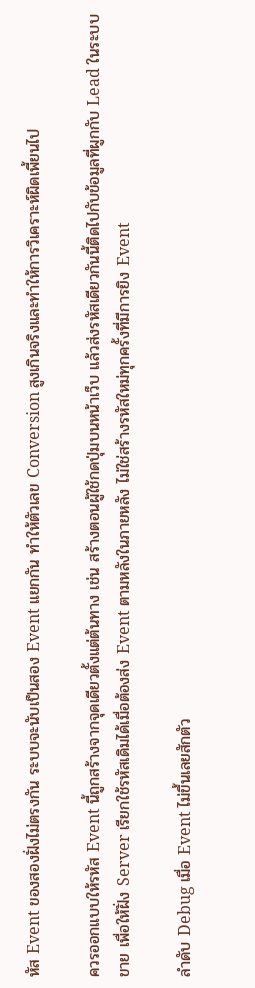หัส Event ของสองฝั่งไม่ตรงกัน ระบบจะนับเป็นสอง Event แยกกัน ทำให้ตัวเลข Conversion สูงเกินจริงและทำให้การวิเคราะห์ผิดเพี้ยนไป

ควรออกแบบให้รหัส Event นี้ถูกสร้างจากจุดเดียวตั้งแต่ต้นทาง เช่น สร้างตอนผู้ใช้กดปุ่มบนหน้าเว็บ แล้วส่งรหัสเดียวกันนี้ติดไปกับข้อมูลที่ผูกกับ Lead ในระบบขาย เพื่อให้ฝั่ง Server เรียกใช้รหัสเดิมได้เมื่อต้องส่ง Event ตามหลังในภายหลัง ไม่ใช่สร้างรหัสใหม่ทุกครั้งที่มีการยิง Event

ลำดับ Debug เมื่อ Event ไม่ขึ้นเลยสักตัว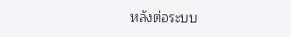หลังต่อระบบ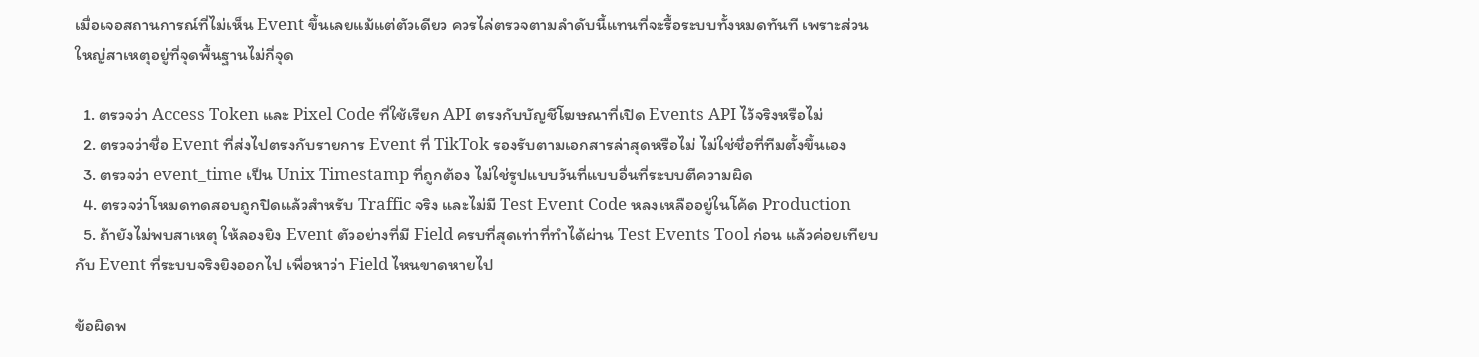เมื่อเจอสถานการณ์ที่ไม่เห็น Event ขึ้นเลยแม้แต่ตัวเดียว ควรไล่ตรวจตามลำดับนี้แทนที่จะรื้อระบบทั้งหมดทันที เพราะส่วนใหญ่สาเหตุอยู่ที่จุดพื้นฐานไม่กี่จุด

  1. ตรวจว่า Access Token และ Pixel Code ที่ใช้เรียก API ตรงกับบัญชีโฆษณาที่เปิด Events API ไว้จริงหรือไม่
  2. ตรวจว่าชื่อ Event ที่ส่งไปตรงกับรายการ Event ที่ TikTok รองรับตามเอกสารล่าสุดหรือไม่ ไม่ใช่ชื่อที่ทีมตั้งขึ้นเอง
  3. ตรวจว่า event_time เป็น Unix Timestamp ที่ถูกต้อง ไม่ใช่รูปแบบวันที่แบบอื่นที่ระบบตีความผิด
  4. ตรวจว่าโหมดทดสอบถูกปิดแล้วสำหรับ Traffic จริง และไม่มี Test Event Code หลงเหลืออยู่ในโค้ด Production
  5. ถ้ายังไม่พบสาเหตุ ให้ลองยิง Event ตัวอย่างที่มี Field ครบที่สุดเท่าที่ทำได้ผ่าน Test Events Tool ก่อน แล้วค่อยเทียบกับ Event ที่ระบบจริงยิงออกไป เพื่อหาว่า Field ไหนขาดหายไป

ข้อผิดพ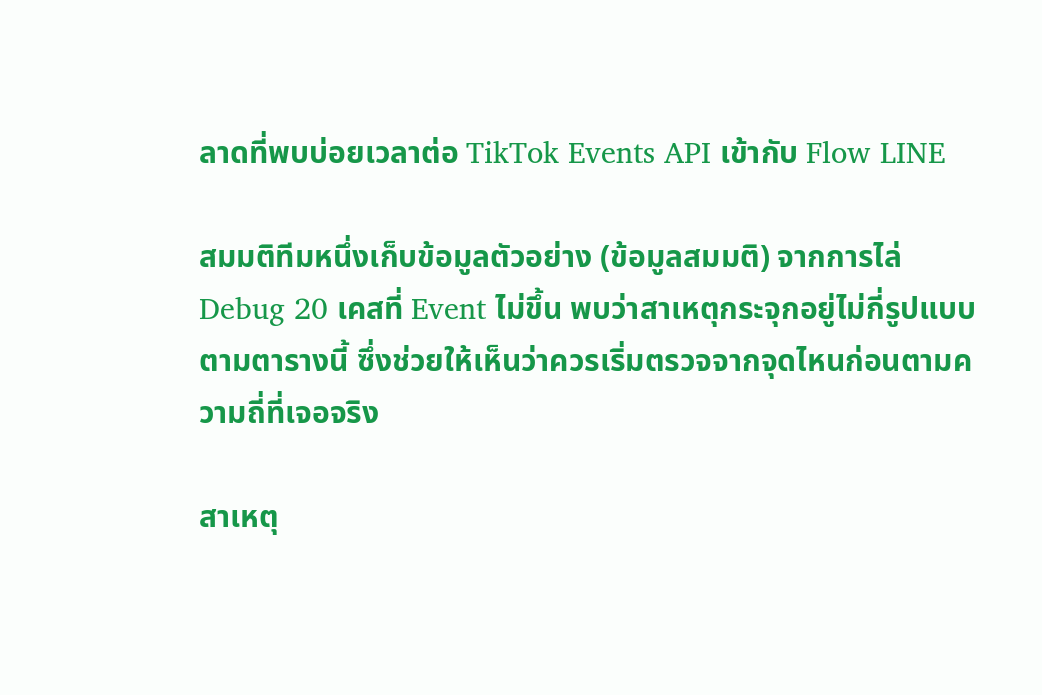ลาดที่พบบ่อยเวลาต่อ TikTok Events API เข้ากับ Flow LINE

สมมติทีมหนึ่งเก็บข้อมูลตัวอย่าง (ข้อมูลสมมติ) จากการไล่ Debug 20 เคสที่ Event ไม่ขึ้น พบว่าสาเหตุกระจุกอยู่ไม่กี่รูปแบบตามตารางนี้ ซึ่งช่วยให้เห็นว่าควรเริ่มตรวจจากจุดไหนก่อนตามความถี่ที่เจอจริง

สาเหตุ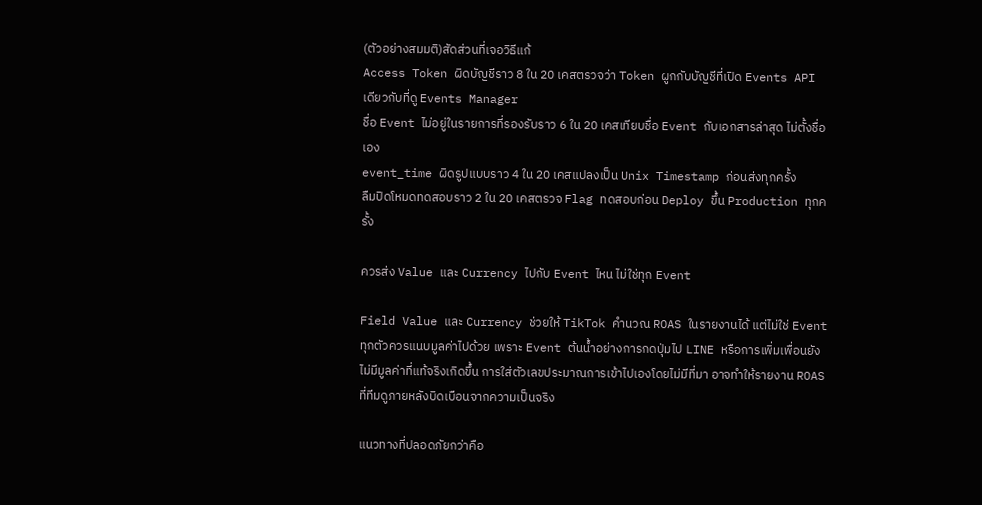(ตัวอย่างสมมติ)สัดส่วนที่เจอวิธีแก้
Access Token ผิดบัญชีราว 8 ใน 20 เคสตรวจว่า Token ผูกกับบัญชีที่เปิด Events API เดียวกับที่ดู Events Manager
ชื่อ Event ไม่อยู่ในรายการที่รองรับราว 6 ใน 20 เคสเทียบชื่อ Event กับเอกสารล่าสุด ไม่ตั้งชื่อเอง
event_time ผิดรูปแบบราว 4 ใน 20 เคสแปลงเป็น Unix Timestamp ก่อนส่งทุกครั้ง
ลืมปิดโหมดทดสอบราว 2 ใน 20 เคสตรวจ Flag ทดสอบก่อน Deploy ขึ้น Production ทุกครั้ง

ควรส่ง Value และ Currency ไปกับ Event ไหน ไม่ใช่ทุก Event

Field Value และ Currency ช่วยให้ TikTok คำนวณ ROAS ในรายงานได้ แต่ไม่ใช่ Event ทุกตัวควรแนบมูลค่าไปด้วย เพราะ Event ต้นน้ำอย่างการกดปุ่มไป LINE หรือการเพิ่มเพื่อนยังไม่มีมูลค่าที่แท้จริงเกิดขึ้น การใส่ตัวเลขประมาณการเข้าไปเองโดยไม่มีที่มา อาจทำให้รายงาน ROAS ที่ทีมดูภายหลังบิดเบือนจากความเป็นจริง

แนวทางที่ปลอดภัยกว่าคือ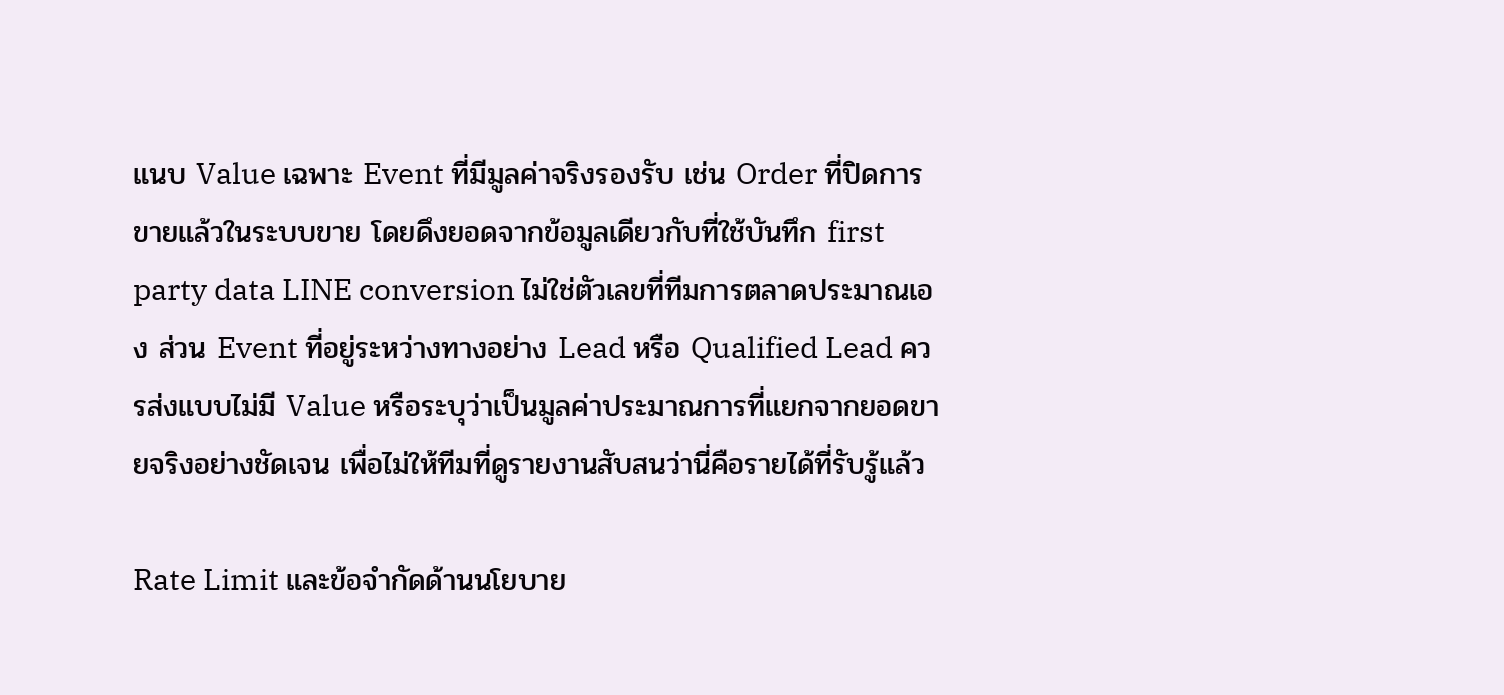แนบ Value เฉพาะ Event ที่มีมูลค่าจริงรองรับ เช่น Order ที่ปิดการขายแล้วในระบบขาย โดยดึงยอดจากข้อมูลเดียวกับที่ใช้บันทึก first party data LINE conversion ไม่ใช่ตัวเลขที่ทีมการตลาดประมาณเอง ส่วน Event ที่อยู่ระหว่างทางอย่าง Lead หรือ Qualified Lead ควรส่งแบบไม่มี Value หรือระบุว่าเป็นมูลค่าประมาณการที่แยกจากยอดขายจริงอย่างชัดเจน เพื่อไม่ให้ทีมที่ดูรายงานสับสนว่านี่คือรายได้ที่รับรู้แล้ว

Rate Limit และข้อจำกัดด้านนโยบาย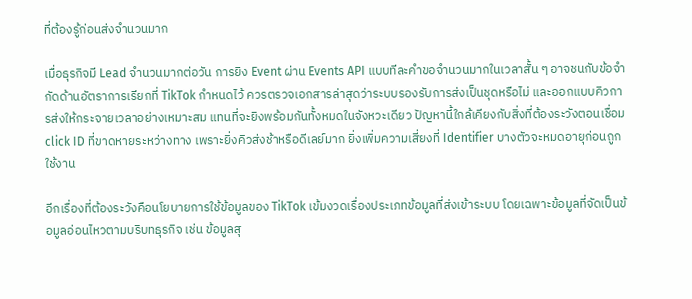ที่ต้องรู้ก่อนส่งจำนวนมาก

เมื่อธุรกิจมี Lead จำนวนมากต่อวัน การยิง Event ผ่าน Events API แบบทีละคำขอจำนวนมากในเวลาสั้น ๆ อาจชนกับข้อจำกัดด้านอัตราการเรียกที่ TikTok กำหนดไว้ ควรตรวจเอกสารล่าสุดว่าระบบรองรับการส่งเป็นชุดหรือไม่ และออกแบบคิวการส่งให้กระจายเวลาอย่างเหมาะสม แทนที่จะยิงพร้อมกันทั้งหมดในจังหวะเดียว ปัญหานี้ใกล้เคียงกับสิ่งที่ต้องระวังตอนเชื่อม click ID ที่ขาดหายระหว่างทาง เพราะยิ่งคิวส่งช้าหรือดีเลย์มาก ยิ่งเพิ่มความเสี่ยงที่ Identifier บางตัวจะหมดอายุก่อนถูกใช้งาน

อีกเรื่องที่ต้องระวังคือนโยบายการใช้ข้อมูลของ TikTok เข้มงวดเรื่องประเภทข้อมูลที่ส่งเข้าระบบ โดยเฉพาะข้อมูลที่จัดเป็นข้อมูลอ่อนไหวตามบริบทธุรกิจ เช่น ข้อมูลสุ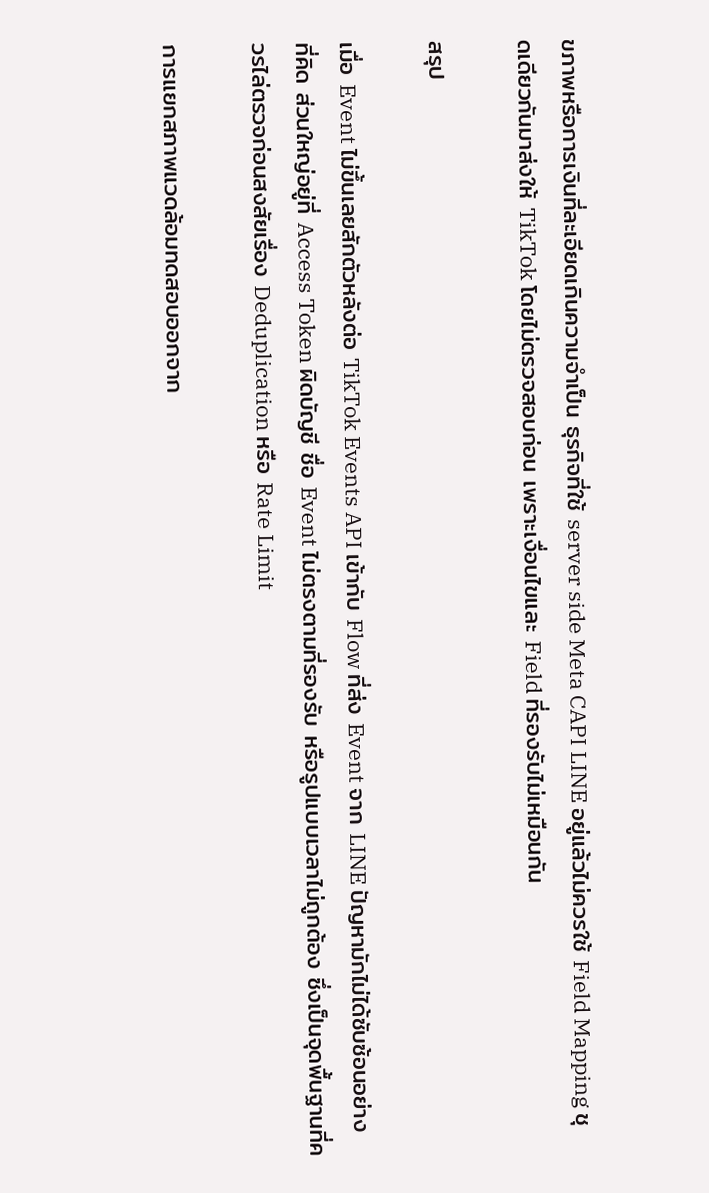ขภาพหรือการเงินที่ละเอียดเกินความจำเป็น ธุรกิจที่ใช้ server side Meta CAPI LINE อยู่แล้วไม่ควรใช้ Field Mapping ชุดเดียวกันมาส่งให้ TikTok โดยไม่ตรวจสอบก่อน เพราะเงื่อนไขและ Field ที่รองรับไม่เหมือนกัน

สรุป

เมื่อ Event ไม่ขึ้นเลยสักตัวหลังต่อ TikTok Events API เข้ากับ Flow ที่ส่ง Event จาก LINE ปัญหามักไม่ได้ซับซ้อนอย่างที่คิด ส่วนใหญ่อยู่ที่ Access Token ผิดบัญชี ชื่อ Event ไม่ตรงตามที่รองรับ หรือรูปแบบเวลาไม่ถูกต้อง ซึ่งเป็นจุดพื้นฐานที่ควรไล่ตรวจก่อนสงสัยเรื่อง Deduplication หรือ Rate Limit

การแยกสภาพแวดล้อมทดสอบออกจาก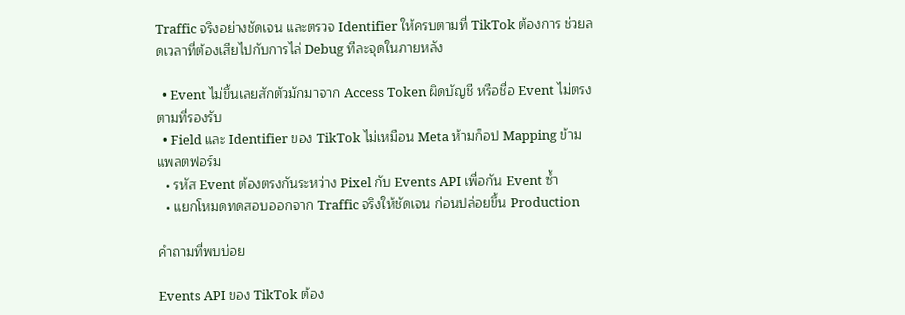Traffic จริงอย่างชัดเจน และตรวจ Identifier ให้ครบตามที่ TikTok ต้องการ ช่วยลดเวลาที่ต้องเสียไปกับการไล่ Debug ทีละจุดในภายหลัง

  • Event ไม่ขึ้นเลยสักตัวมักมาจาก Access Token ผิดบัญชี หรือชื่อ Event ไม่ตรงตามที่รองรับ
  • Field และ Identifier ของ TikTok ไม่เหมือน Meta ห้ามก็อป Mapping ข้ามแพลตฟอร์ม
  • รหัส Event ต้องตรงกันระหว่าง Pixel กับ Events API เพื่อกัน Event ซ้ำ
  • แยกโหมดทดสอบออกจาก Traffic จริงให้ชัดเจน ก่อนปล่อยขึ้น Production

คำถามที่พบบ่อย

Events API ของ TikTok ต้อง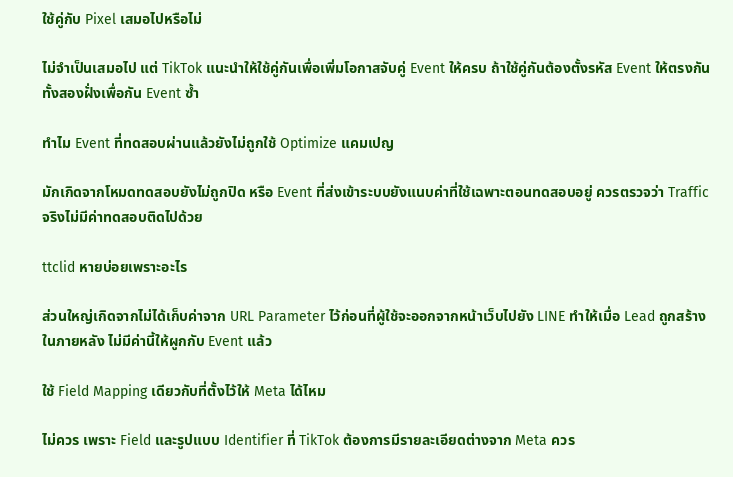ใช้คู่กับ Pixel เสมอไปหรือไม่

ไม่จำเป็นเสมอไป แต่ TikTok แนะนำให้ใช้คู่กันเพื่อเพิ่มโอกาสจับคู่ Event ให้ครบ ถ้าใช้คู่กันต้องตั้งรหัส Event ให้ตรงกันทั้งสองฝั่งเพื่อกัน Event ซ้ำ

ทำไม Event ที่ทดสอบผ่านแล้วยังไม่ถูกใช้ Optimize แคมเปญ

มักเกิดจากโหมดทดสอบยังไม่ถูกปิด หรือ Event ที่ส่งเข้าระบบยังแนบค่าที่ใช้เฉพาะตอนทดสอบอยู่ ควรตรวจว่า Traffic จริงไม่มีค่าทดสอบติดไปด้วย

ttclid หายบ่อยเพราะอะไร

ส่วนใหญ่เกิดจากไม่ได้เก็บค่าจาก URL Parameter ไว้ก่อนที่ผู้ใช้จะออกจากหน้าเว็บไปยัง LINE ทำให้เมื่อ Lead ถูกสร้างในภายหลัง ไม่มีค่านี้ให้ผูกกับ Event แล้ว

ใช้ Field Mapping เดียวกับที่ตั้งไว้ให้ Meta ได้ไหม

ไม่ควร เพราะ Field และรูปแบบ Identifier ที่ TikTok ต้องการมีรายละเอียดต่างจาก Meta ควร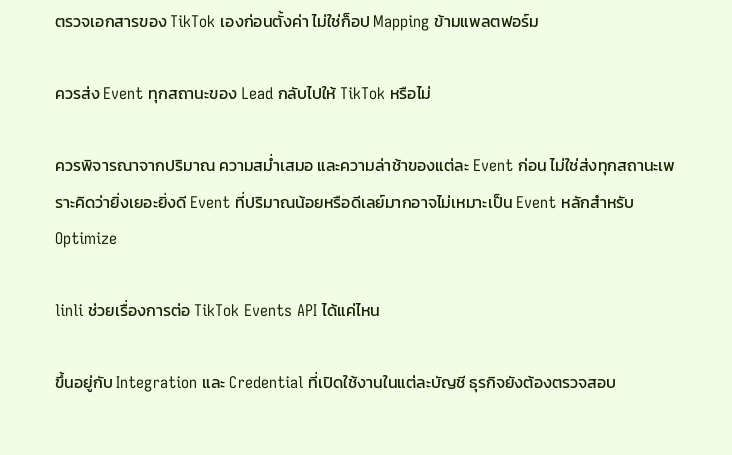ตรวจเอกสารของ TikTok เองก่อนตั้งค่า ไม่ใช่ก็อป Mapping ข้ามแพลตฟอร์ม

ควรส่ง Event ทุกสถานะของ Lead กลับไปให้ TikTok หรือไม่

ควรพิจารณาจากปริมาณ ความสม่ำเสมอ และความล่าช้าของแต่ละ Event ก่อน ไม่ใช่ส่งทุกสถานะเพราะคิดว่ายิ่งเยอะยิ่งดี Event ที่ปริมาณน้อยหรือดีเลย์มากอาจไม่เหมาะเป็น Event หลักสำหรับ Optimize

linli ช่วยเรื่องการต่อ TikTok Events API ได้แค่ไหน

ขึ้นอยู่กับ Integration และ Credential ที่เปิดใช้งานในแต่ละบัญชี ธุรกิจยังต้องตรวจสอบ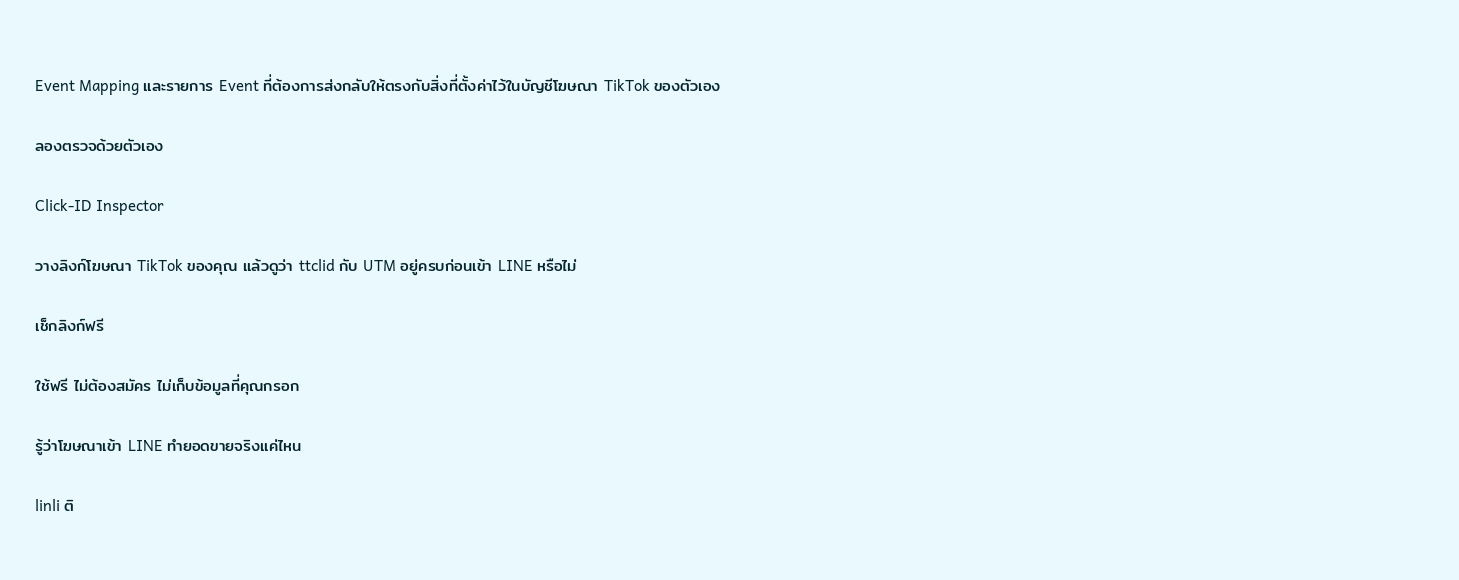Event Mapping และรายการ Event ที่ต้องการส่งกลับให้ตรงกับสิ่งที่ตั้งค่าไว้ในบัญชีโฆษณา TikTok ของตัวเอง

ลองตรวจด้วยตัวเอง

Click-ID Inspector

วางลิงก์โฆษณา TikTok ของคุณ แล้วดูว่า ttclid กับ UTM อยู่ครบก่อนเข้า LINE หรือไม่

เช็กลิงก์ฟรี

ใช้ฟรี ไม่ต้องสมัคร ไม่เก็บข้อมูลที่คุณกรอก

รู้ว่าโฆษณาเข้า LINE ทำยอดขายจริงแค่ไหน

linli ติ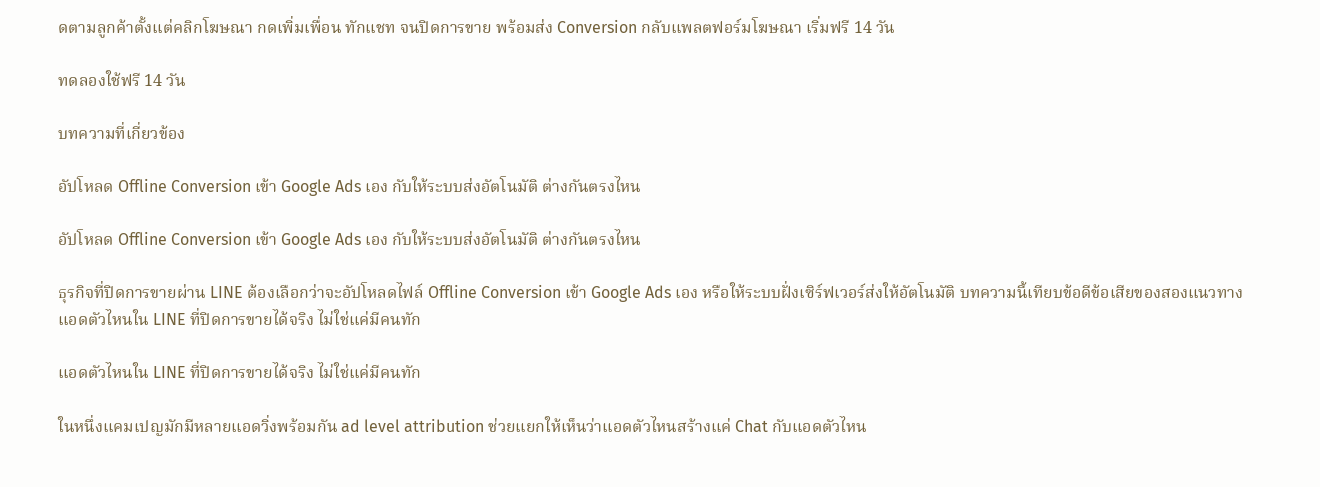ดตามลูกค้าตั้งแต่คลิกโฆษณา กดเพิ่มเพื่อน ทักแชท จนปิดการขาย พร้อมส่ง Conversion กลับแพลตฟอร์มโฆษณา เริ่มฟรี 14 วัน

ทดลองใช้ฟรี 14 วัน

บทความที่เกี่ยวข้อง

อัปโหลด Offline Conversion เข้า Google Ads เอง กับให้ระบบส่งอัตโนมัติ ต่างกันตรงไหน

อัปโหลด Offline Conversion เข้า Google Ads เอง กับให้ระบบส่งอัตโนมัติ ต่างกันตรงไหน

ธุรกิจที่ปิดการขายผ่าน LINE ต้องเลือกว่าจะอัปโหลดไฟล์ Offline Conversion เข้า Google Ads เอง หรือให้ระบบฝั่งเซิร์ฟเวอร์ส่งให้อัตโนมัติ บทความนี้เทียบข้อดีข้อเสียของสองแนวทาง
แอดตัวไหนใน LINE ที่ปิดการขายได้จริง ไม่ใช่แค่มีคนทัก

แอดตัวไหนใน LINE ที่ปิดการขายได้จริง ไม่ใช่แค่มีคนทัก

ในหนึ่งแคมเปญมักมีหลายแอดวิ่งพร้อมกัน ad level attribution ช่วยแยกให้เห็นว่าแอดตัวไหนสร้างแค่ Chat กับแอดตัวไหน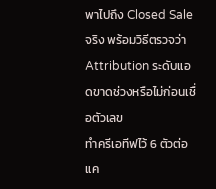พาไปถึง Closed Sale จริง พร้อมวิธีตรวจว่า Attribution ระดับแอดขาดช่วงหรือไม่ก่อนเชื่อตัวเลข
ทำครีเอทีฟไว้ 6 ตัวต่อแค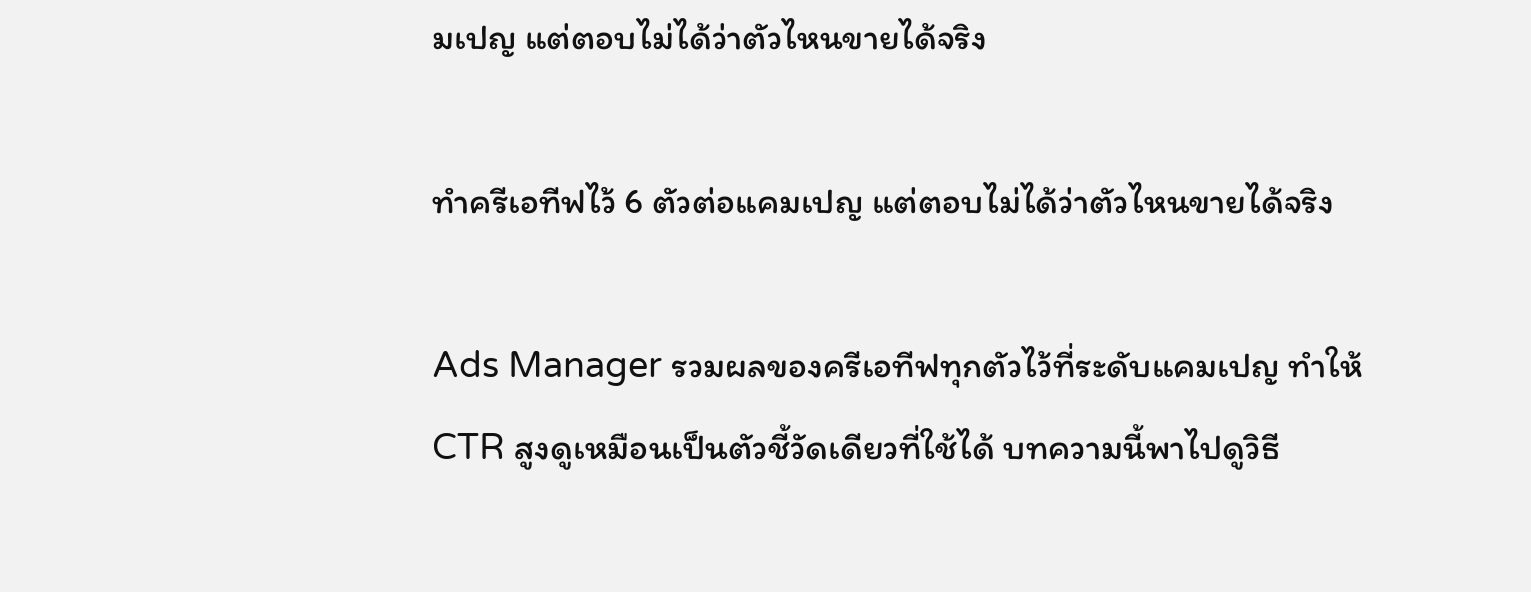มเปญ แต่ตอบไม่ได้ว่าตัวไหนขายได้จริง

ทำครีเอทีฟไว้ 6 ตัวต่อแคมเปญ แต่ตอบไม่ได้ว่าตัวไหนขายได้จริง

Ads Manager รวมผลของครีเอทีฟทุกตัวไว้ที่ระดับแคมเปญ ทำให้ CTR สูงดูเหมือนเป็นตัวชี้วัดเดียวที่ใช้ได้ บทความนี้พาไปดูวิธี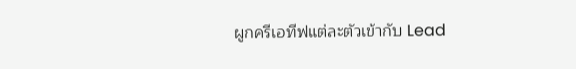ผูกครีเอทีฟแต่ละตัวเข้ากับ Lead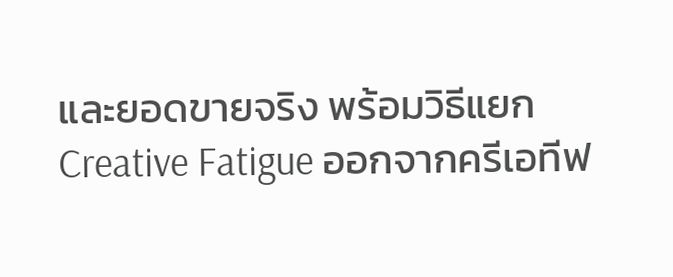และยอดขายจริง พร้อมวิธีแยก Creative Fatigue ออกจากครีเอทีฟ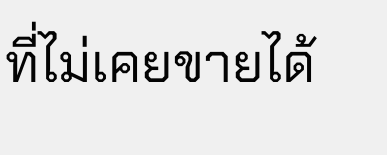ที่ไม่เคยขายได้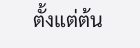ตั้งแต่ต้น